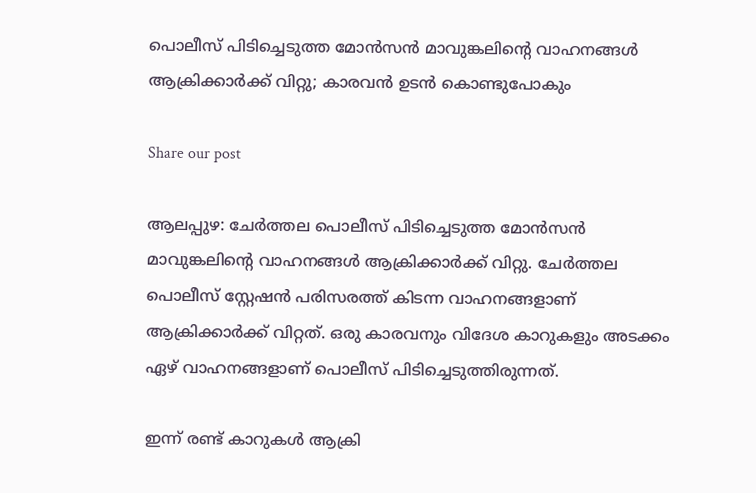പൊലീസ് പിടിച്ചെടുത്ത മോന്‍സന്‍ മാവുങ്കലിന്റെ വാഹനങ്ങള്‍ ആക്രിക്കാര്‍ക്ക് വിറ്റു; കാരവന്‍ ഉടന്‍ കൊണ്ടുപോകും

Share our post

ആലപ്പുഴ: ചേര്‍ത്തല പൊലീസ് പിടിച്ചെടുത്ത മോന്‍സന്‍ മാവുങ്കലിന്റെ വാഹനങ്ങള്‍ ആക്രിക്കാര്‍ക്ക് വിറ്റു. ചേര്‍ത്തല പൊലീസ് സ്റ്റേഷന്‍ പരിസരത്ത് കിടന്ന വാഹനങ്ങളാണ് ആക്രിക്കാര്‍ക്ക് വിറ്റത്. ഒരു കാരവനും വിദേശ കാറുകളും അടക്കം ഏഴ് വാഹനങ്ങളാണ് പൊലീസ് പിടിച്ചെടുത്തിരുന്നത്.

ഇന്ന് രണ്ട് കാറുകള്‍ ആക്രി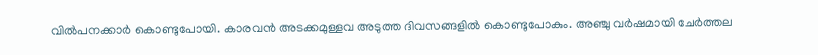വില്‍പനക്കാര്‍ കൊണ്ടുപോയി. കാരവന്‍ അടക്കമുള്ളവ അടുത്ത ദിവസങ്ങളില്‍ കൊണ്ടുപോകും. അഞ്ചു വര്‍ഷമായി ചേര്‍ത്തല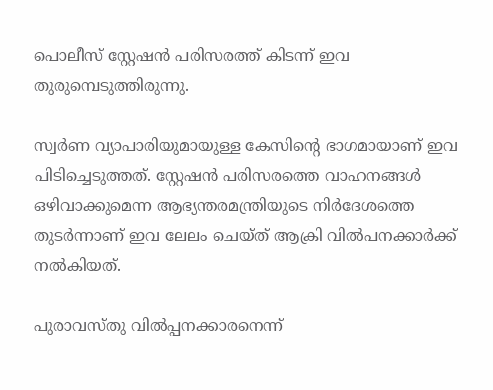പൊലീസ് സ്റ്റേഷന്‍ പരിസരത്ത് കിടന്ന് ഇവ തുരുമ്പെടുത്തിരുന്നു.

സ്വര്‍ണ വ്യാപാരിയുമായുള്ള കേസിന്റെ ഭാഗമായാണ് ഇവ പിടിച്ചെടുത്തത്. സ്റ്റേഷന്‍ പരിസരത്തെ വാഹനങ്ങള്‍ ഒഴിവാക്കുമെന്ന ആഭ്യന്തരമന്ത്രിയുടെ നിര്‍ദേശത്തെ തുടര്‍ന്നാണ് ഇവ ലേലം ചെയ്ത് ആക്രി വില്‍പനക്കാര്‍ക്ക് നല്‍കിയത്.

പുരാവസ്തു വില്‍പ്പനക്കാരനെന്ന്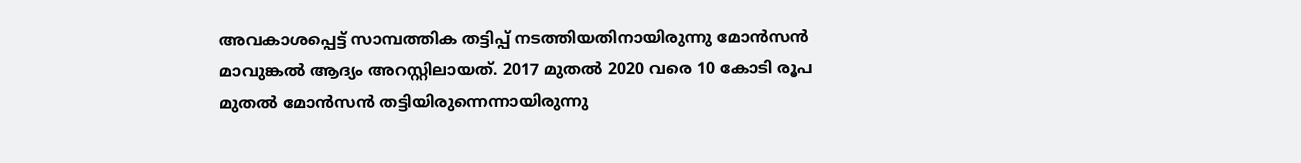അവകാശപ്പെട്ട് സാമ്പത്തിക തട്ടിപ്പ് നടത്തിയതിനായിരുന്നു മോന്‍സന്‍ മാവുങ്കല്‍ ആദ്യം അറസ്റ്റിലായത്. 2017 മുതല്‍ 2020 വരെ 10 കോടി രൂപ മുതല്‍ മോന്‍സന്‍ തട്ടിയിരുന്നെന്നായിരുന്നു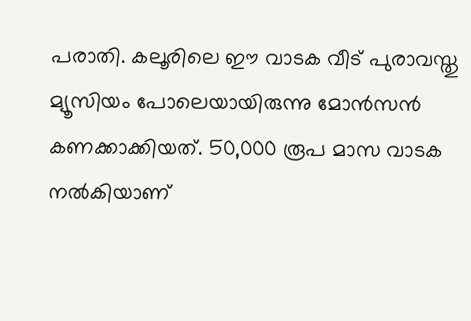പരാതി. കലൂരിലെ ഈ വാടക വീട് പുരാവസ്തു മ്യൂസിയം പോലെയായിരുന്നു മോന്‍സന്‍ കണക്കാക്കിയത്. 50,000 രൂപ മാസ വാടക നല്‍കിയാണ്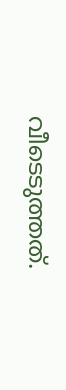വീടെടുത്തത്.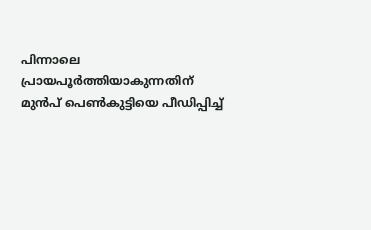പിന്നാലെ പ്രായപൂര്‍ത്തിയാകുന്നതിന് മുന്‍പ് പെണ്‍കുട്ടിയെ പീഡിപ്പിച്ച്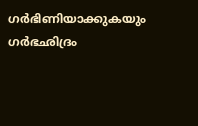ഗര്‍ഭിണിയാക്കുകയും ഗര്‍ഭഛിദ്രം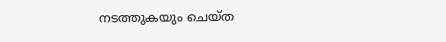നടത്തുകയും ചെയ്ത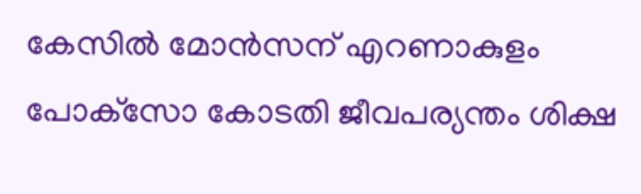കേസില്‍ മോൻസന് എറണാകുളം പോക്‌സോ കോടതി ജീവപര്യന്തം ശിക്ഷ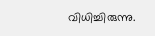വിധിച്ചിരുന്നു.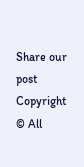Share our post
Copyright © All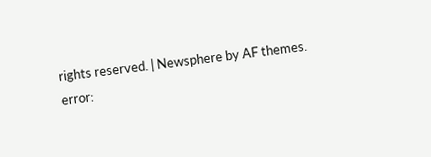rights reserved. | Newsphere by AF themes.
error: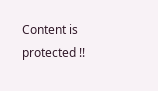Content is protected !!